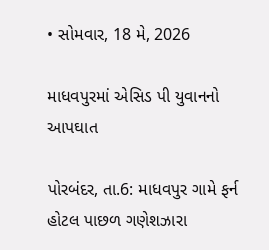• સોમવાર, 18 મે, 2026

માધવપુરમાં એસિડ પી યુવાનનો આપઘાત

પોરબંદર, તા.6: માધવપુર ગામે ફર્ન હોટલ પાછળ ગણેશઝારા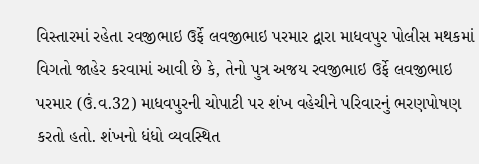વિસ્તારમાં રહેતા રવજીભાઇ ઉર્ફે લવજીભાઇ પરમાર દ્વારા માધવપુર પોલીસ મથકમાં વિગતો જાહેર કરવામાં આવી છે કે, તેનો પુત્ર અજય રવજીભાઇ ઉર્ફે લવજીભાઇ પરમાર (ઉં.વ.32) માધવપુરની ચોપાટી પર શંખ વહેચીને પરિવારનું ભરણપોષણ કરતો હતો. શંખનો ધંધો વ્યવસ્થિત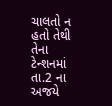ચાલતો ન હતો તેથી તેના ટેન્શનમાં તા.2 ના અજયે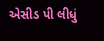એસીડ પી લીધું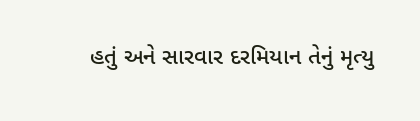હતું અને સારવાર દરમિયાન તેનું મૃત્યુ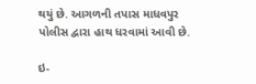થયું છે. આગળની તપાસ માધવપુર પોલીસ દ્વારા હાથ ધરવામાં આવી છે.

ઇ-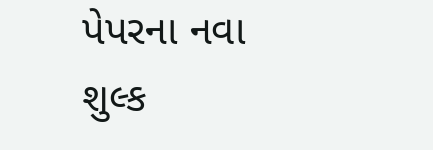પેપરના નવા શુલ્ક